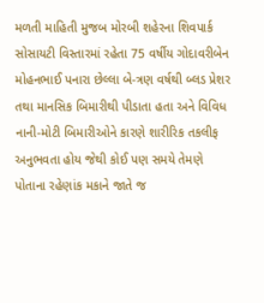મળતી માહિતી મુજબ મોરબી શહેરના શિવપાર્ક સોસાયટી વિસ્તારમાં રહેતા 75 વર્ષીય ગોદાવરીબેન મોહનભાઈ પનારા છેલ્લા બે-ત્રણ વર્ષથી બ્લડ પ્રેશર તથા માનસિક બિમારીથી પીડાતા હતા અને વિવિધ નાની-મોટી બિમારીઓને કારણે શારીરિક તકલીફ અનુભવતા હોય જેથી કોઈ પણ સમયે તેમણે પોતાના રહેણાંક મકાને જાતે જ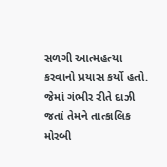સળગી આત્મહત્યા કરવાનો પ્રયાસ કર્યો હતો. જેમાં ગંભીર રીતે દાઝી જતાં તેમને તાત્કાલિક મોરબી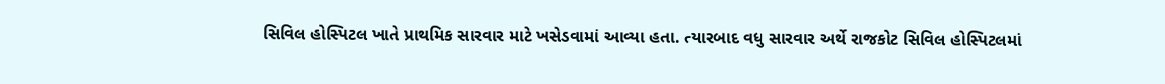સિવિલ હોસ્પિટલ ખાતે પ્રાથમિક સારવાર માટે ખસેડવામાં આવ્યા હતા. ત્યારબાદ વધુ સારવાર અર્થે રાજકોટ સિવિલ હોસ્પિટલમાં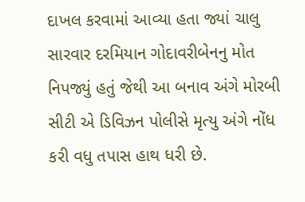દાખલ કરવામાં આવ્યા હતા જ્યાં ચાલુ સારવાર દરમિયાન ગોદાવરીબેનનુ મોત નિપજ્યું હતું જેથી આ બનાવ અંગે મોરબી સીટી એ ડિવિઝન પોલીસે મૃત્યુ અંગે નોંધ કરી વધુ તપાસ હાથ ધરી છે.